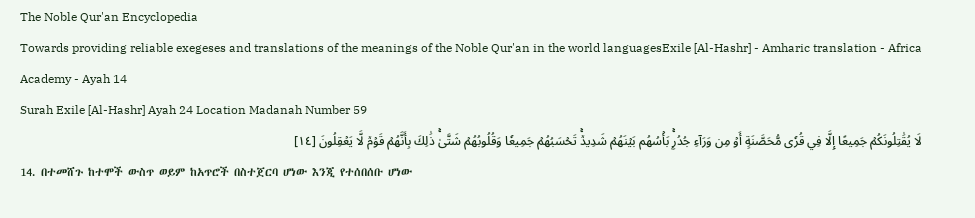The Noble Qur'an Encyclopedia
Towards providing reliable exegeses and translations of the meanings of the Noble Qur'an in the world languagesExile [Al-Hashr] - Amharic translation - Africa Academy - Ayah 14
Surah Exile [Al-Hashr] Ayah 24 Location Madanah Number 59
لَا يُقَٰتِلُونَكُمۡ جَمِيعًا إِلَّا فِي قُرٗى مُّحَصَّنَةٍ أَوۡ مِن وَرَآءِ جُدُرِۭۚ بَأۡسُهُم بَيۡنَهُمۡ شَدِيدٞۚ تَحۡسَبُهُمۡ جَمِيعٗا وَقُلُوبُهُمۡ شَتَّىٰۚ ذَٰلِكَ بِأَنَّهُمۡ قَوۡمٞ لَّا يَعۡقِلُونَ [١٤]
14. በተመሸጉ ከተሞች ውስጥ ወይም ከአጥሮች በስተጀርባ ሆነው እንጂ የተሰበሰቡ ሆነው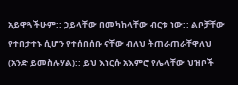አይዋጓችሁም:: ኃይላቸው በመካከላቸው ብርቱ ነው:: ልቦቻቸው የተበታተኑ ሲሆን የተሰበሰቡ ናቸው ብለህ ትጠራጠራቸዋለህ (አንድ ይመስሉሃል):: ይህ እነርሱ አእምሮ የሌላቸው ህዝቦች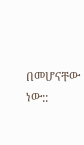በመሆናቸው ነው::